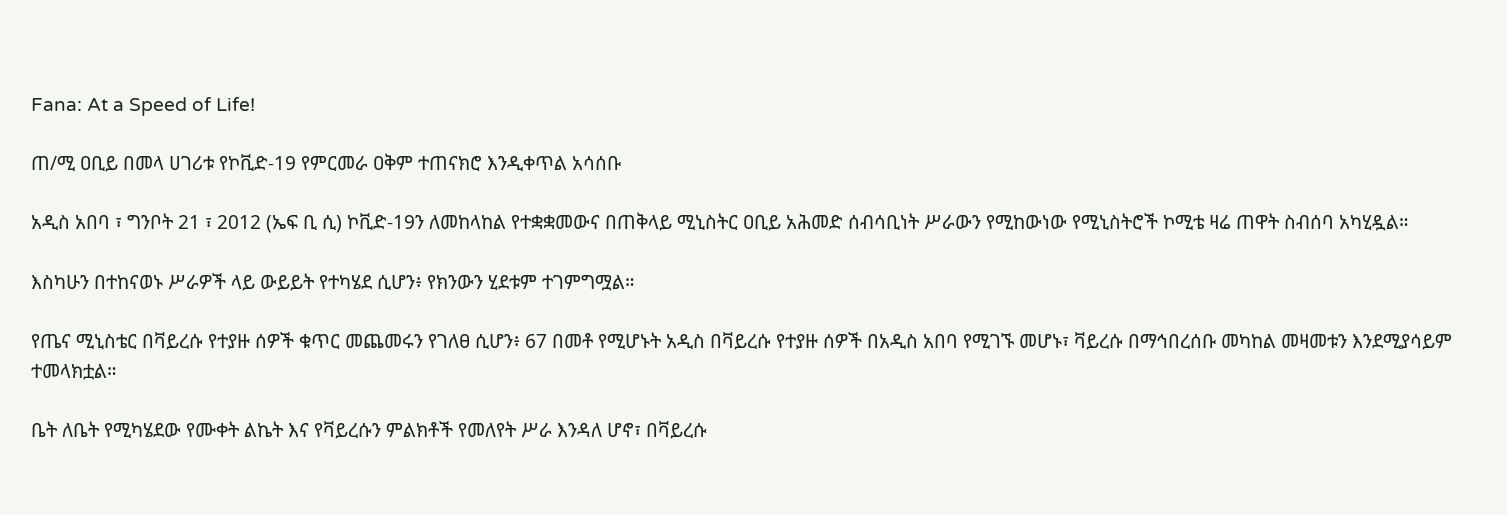Fana: At a Speed of Life!

ጠ/ሚ ዐቢይ በመላ ሀገሪቱ የኮቪድ-19 የምርመራ ዐቅም ተጠናክሮ እንዲቀጥል አሳሰቡ

አዲስ አበባ ፣ ግንቦት 21 ፣ 2012 (ኤፍ ቢ ሲ) ኮቪድ-19ን ለመከላከል የተቋቋመውና በጠቅላይ ሚኒስትር ዐቢይ አሕመድ ሰብሳቢነት ሥራውን የሚከውነው የሚኒስትሮች ኮሚቴ ዛሬ ጠዋት ስብሰባ አካሂዷል።

እስካሁን በተከናወኑ ሥራዎች ላይ ውይይት የተካሄደ ሲሆን፥ የክንውን ሂደቱም ተገምግሟል።

የጤና ሚኒስቴር በቫይረሱ የተያዙ ሰዎች ቁጥር መጨመሩን የገለፀ ሲሆን፥ 67 በመቶ የሚሆኑት አዲስ በቫይረሱ የተያዙ ሰዎች በአዲስ አበባ የሚገኙ መሆኑ፣ ቫይረሱ በማኅበረሰቡ መካከል መዛመቱን እንደሚያሳይም ተመላክቷል።

ቤት ለቤት የሚካሄደው የሙቀት ልኬት እና የቫይረሱን ምልክቶች የመለየት ሥራ እንዳለ ሆኖ፣ በቫይረሱ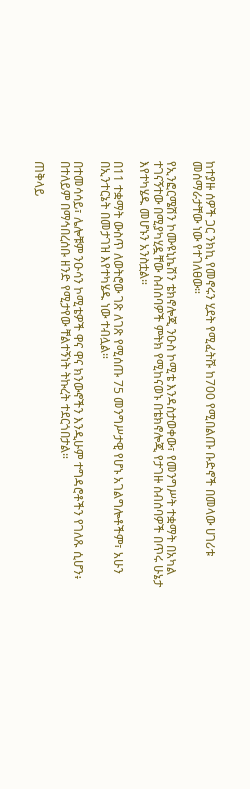ከተያዙ ሰዎች ጋር ንክኪ የመኖሩን ሂደት የሚፈትሹ ከ700 የሚበልጡ ቡድኖች በመላው ሀገሪቱ መሰማራታቸው ነው የተገለፀው።

የኢንፎርሜሽን ኮሙዩኒኬሽን ቴክኖሎጂ ንዑስ ኮሚቴ እንዳስታወቀው፣ የመንግሥት ተቋማት በአካል ተገናኝተው በሚያካሂዷቸው ስብሰባዎች ምትክ የሚከናወኑ በቴክኖሎጂ የታገዙ ስብሰባዎች በጥሩ ሁኔታ እየተካሄዱ መሆኑን አንስቷል።

በ11 ተቋማት ውስጥ ለወትሮው ገጽ ለገጽ የሚሰጡ 75 መንግሥታዊ የሆኑ አገልግሎቶችም፣ አሁን በኢንተርኔት በመታገዝ እየተካሄዱ ነው ተብሏል።

በተመሳሳይ፣ ሌሎቹም ንዑሳን ኮሚቴዎች ዋና ዋና ክንውኖችን እንዲሁም ተግዳሮቶችን የገለጹ ሲሆን፥ በተለይም በማኅበረሰቡ ዘንድ የሚታየው ቸልተኝነት ትኩረት ተደርጎበታል።

ጠቅላይ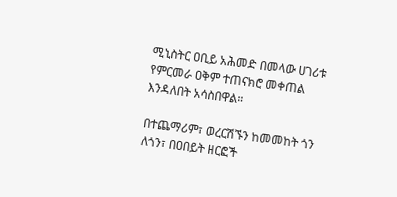ሚኒስትር ዐቢይ አሕመድ በመላው ሀገሪቱ የምርመራ ዐቅም ተጠናክሮ መቀጠል እንዳለበት አሳስበዋል።

በተጨማሪም፣ ወረርሽኙን ከመመከት ጎን ለጎን፣ በዐበይት ዘርፎች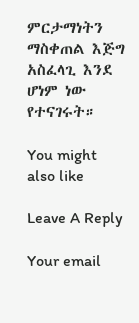ምርታማነትን ማስቀጠል እጅግ አስፈላጊ እንደ ሆነም ነው የተናገሩት።

You might also like

Leave A Reply

Your email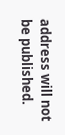address will not be published.